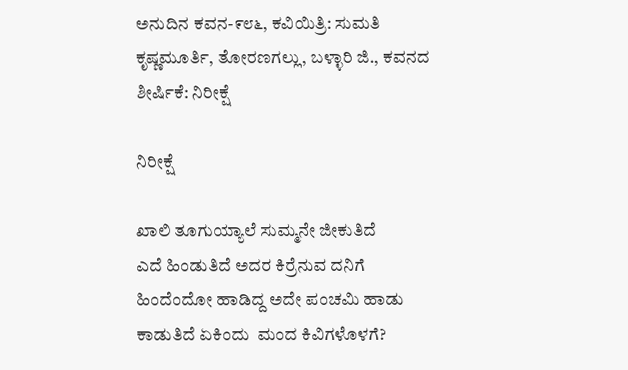ಅನುದಿನ ಕವನ-೯೮೬, ಕವಿಯಿತ್ರಿ: ಸುಮತಿ ಕೃಷ್ಣಮೂರ್ತಿ, ತೋರಣಗಲ್ಲು, ಬಳ್ಳಾರಿ ಜಿ., ಕವನದ ಶೀರ್ಷಿಕೆ: ನಿರೀಕ್ಷೆ

ನಿರೀಕ್ಷೆ

ಖಾಲಿ ತೂಗುಯ್ಯಾಲೆ ಸುಮ್ಮನೇ ಜೀಕುತಿದೆ
ಎದೆ ಹಿಂಡುತಿದೆ ಅದರ ಕಿರ್ರೆನುವ ದನಿಗೆ
ಹಿಂದೆಂದೋ ಹಾಡಿದ್ದ ಅದೇ ಪಂಚಮಿ ಹಾಡು
ಕಾಡುತಿದೆ ಏಕಿಂದು  ಮಂದ ಕಿವಿಗಳೊಳಗೆ?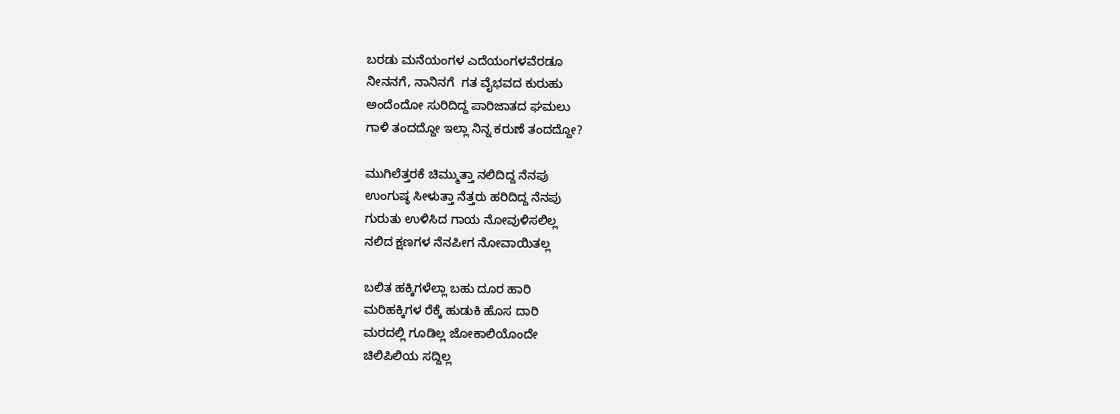ಬರಡು ಮನೆಯಂಗಳ ಎದೆಯಂಗಳವೆರಡೂ
ನೀನನಗೆ, ನಾನಿನಗೆ  ಗತ ವೈಭವದ ಕುರುಹು
ಅಂದೆಂದೋ ಸುರಿದಿದ್ದ ಪಾರಿಜಾತದ ಘಮಲು
ಗಾಳಿ ತಂದದ್ದೋ ಇಲ್ಲಾ ನಿನ್ನ ಕರುಣೆ ತಂದದ್ದೋ?

ಮುಗಿಲೆತ್ತರಕೆ ಚಿಮ್ಮುತ್ತಾ ನಲಿದಿದ್ದ ನೆನಪು
ಉಂಗುಷ್ಠ ಸೀಳುತ್ತಾ ನೆತ್ತರು ಹರಿದಿದ್ದ ನೆನಪು
ಗುರುತು ಉಳಿಸಿದ ಗಾಯ ನೋವುಳಿಸಲಿಲ್ಲ
ನಲಿದ ಕ್ಷಣಗಳ ನೆನಪೀಗ ನೋವಾಯಿತಲ್ಲ

ಬಲಿತ ಹಕ್ಕಿಗಳೆಲ್ಲಾ ಬಹು ದೂರ ಹಾರಿ
ಮರಿಹಕ್ಕಿಗಳ ರೆಕ್ಕೆ ಹುಡುಕಿ ಹೊಸ ದಾರಿ
ಮರದಲ್ಲಿ ಗೂಡಿಲ್ಲ ಜೋಕಾಲಿಯೊಂದೇ
ಚಿಲಿಪಿಲಿಯ ಸದ್ದಿಲ್ಲ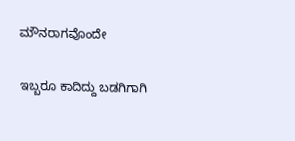ಮೌನರಾಗವೊಂದೇ

ಇಬ್ಬರೂ ಕಾದಿದ್ದು ಬಡಗಿಗಾಗಿ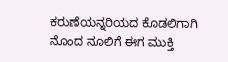ಕರುಣೆಯನ್ನರಿಯದ ಕೊಡಲಿಗಾಗಿ
ನೊಂದ ನೂಲಿಗೆ ಈಗ ಮುಕ್ತಿ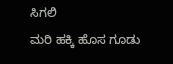ಸಿಗಲಿ
ಮರಿ ಹಕ್ಕಿ ಹೊಸ ಗೂಡು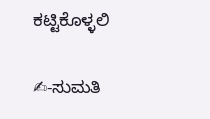ಕಟ್ಟಿಕೊಳ್ಳಲಿ

✍-ಸುಮತಿ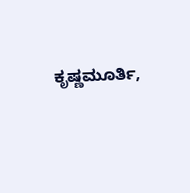ಕೃಷ್ಣಮೂರ್ತಿ,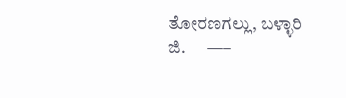ತೋರಣಗಲ್ಲು, ಬಳ್ಳಾರಿ ಜಿ.      —–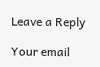Leave a Reply

Your email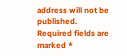address will not be published. Required fields are marked *